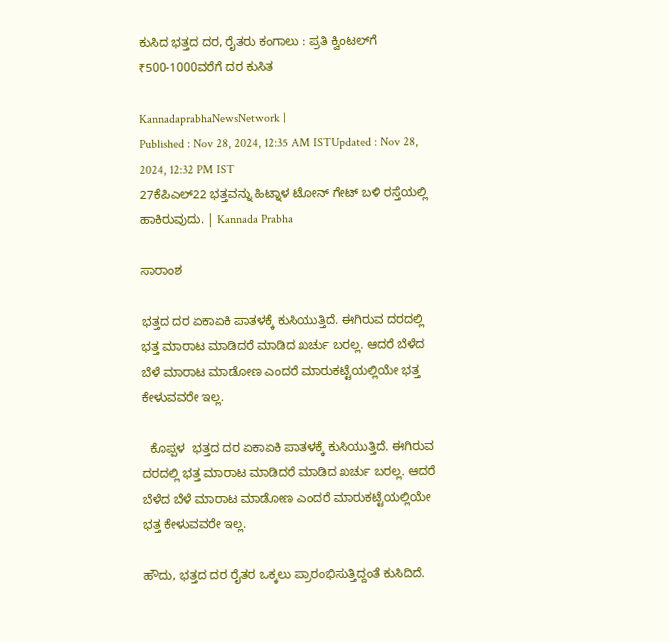ಕುಸಿದ ಭತ್ತದ ದರ, ರೈತರು ಕಂಗಾಲು : ಪ್ರತಿ ಕ್ವಿಂಟಲ್‌ಗೆ ₹500-1000ವರೆಗೆ ದರ ಕುಸಿತ

KannadaprabhaNewsNetwork |
Published : Nov 28, 2024, 12:35 AM ISTUpdated : Nov 28, 2024, 12:32 PM IST
27ಕೆಪಿಎಲ್22 ಭತ್ತವನ್ನು ಹಿಟ್ನಾಳ ಟೋನ್ ಗೇಟ್ ಬಳಿ ರಸ್ತೆಯಲ್ಲಿ ಹಾಕಿರುವುದು. | Kannada Prabha

ಸಾರಾಂಶ

ಭತ್ತದ ದರ ಏಕಾಏಕಿ ಪಾತಳಕ್ಕೆ ಕುಸಿಯುತ್ತಿದೆ. ಈಗಿರುವ ದರದಲ್ಲಿ ಭತ್ತ ಮಾರಾಟ ಮಾಡಿದರೆ ಮಾಡಿದ ಖರ್ಚು ಬರಲ್ಲ. ಆದರೆ ಬೆಳೆದ ಬೆಳೆ ಮಾರಾಟ ಮಾಡೋಣ ಎಂದರೆ ಮಾರುಕಟ್ಟೆಯಲ್ಲಿಯೇ ಭತ್ತ ಕೇಳುವವರೇ ಇಲ್ಲ.

  ಕೊಪ್ಪಳ  ಭತ್ತದ ದರ ಏಕಾಏಕಿ ಪಾತಳಕ್ಕೆ ಕುಸಿಯುತ್ತಿದೆ. ಈಗಿರುವ ದರದಲ್ಲಿ ಭತ್ತ ಮಾರಾಟ ಮಾಡಿದರೆ ಮಾಡಿದ ಖರ್ಚು ಬರಲ್ಲ. ಆದರೆ ಬೆಳೆದ ಬೆಳೆ ಮಾರಾಟ ಮಾಡೋಣ ಎಂದರೆ ಮಾರುಕಟ್ಟೆಯಲ್ಲಿಯೇ ಭತ್ತ ಕೇಳುವವರೇ ಇಲ್ಲ.

ಹೌದು, ಭತ್ತದ ದರ ರೈತರ ಒಕ್ಕಲು ಪ್ರಾರಂಭಿಸುತ್ತಿದ್ದಂತೆ ಕುಸಿದಿದೆ.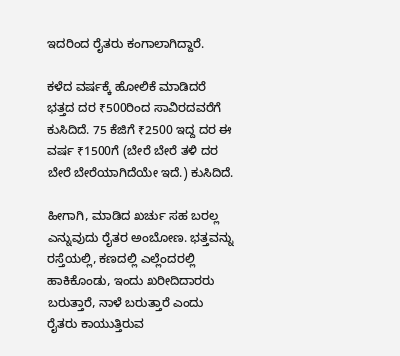ಇದರಿಂದ ರೈತರು ಕಂಗಾಲಾಗಿದ್ದಾರೆ.

ಕಳೆದ ವರ್ಷಕ್ಕೆ ಹೋಲಿಕೆ ಮಾಡಿದರೆ ಭತ್ತದ ದರ ₹500ರಿಂದ ಸಾವಿರದವರೆಗೆ ಕುಸಿದಿದೆ. 75 ಕೆಜಿಗೆ ₹2500 ಇದ್ದ ದರ ಈ ವರ್ಷ ₹1500ಗೆ (ಬೇರೆ ಬೇರೆ ತಳಿ ದರ ಬೇರೆ ಬೇರೆಯಾಗಿದೆಯೇ ಇದೆ.) ಕುಸಿದಿದೆ.

ಹೀಗಾಗಿ, ಮಾಡಿದ ಖರ್ಚು ಸಹ ಬರಲ್ಲ ಎನ್ನುವುದು ರೈತರ ಅಂಬೋಣ. ಭತ್ತವನ್ನು ರಸ್ತೆಯಲ್ಲಿ, ಕಣದಲ್ಲಿ ಎಲ್ಲೆಂದರಲ್ಲಿ ಹಾಕಿಕೊಂಡು, ಇಂದು ಖರೀದಿದಾರರು ಬರುತ್ತಾರೆ, ನಾಳೆ ಬರುತ್ತಾರೆ ಎಂದು ರೈತರು ಕಾಯುತ್ತಿರುವ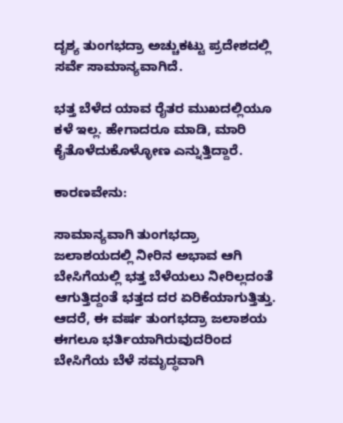ದೃಶ್ಯ ತುಂಗಭದ್ರಾ ಅಚ್ಚುಕಟ್ಟು ಪ್ರದೇಶದಲ್ಲಿ ಸರ್ವೆ ಸಾಮಾನ್ಯವಾಗಿದೆ.

ಭತ್ತ ಬೆಳೆದ ಯಾವ ರೈತರ ಮುಖದಲ್ಲಿಯೂ ಕಳೆ ಇಲ್ಲ. ಹೇಗಾದರೂ ಮಾಡಿ, ಮಾರಿ ಕೈತೊಳೆದುಕೊಳ್ಳೋಣ ಎನ್ನುತ್ತಿದ್ದಾರೆ.

ಕಾರಣವೇನು:

ಸಾಮಾನ್ಯವಾಗಿ ತುಂಗಭದ್ರಾ ಜಲಾಶಯದಲ್ಲಿ ನೀರಿನ ಅಭಾವ ಆಗಿ ಬೇಸಿಗೆಯಲ್ಲಿ ಭತ್ತ ಬೆಳೆಯಲು ನೀರಿಲ್ಲದಂತೆ ಆಗುತ್ತಿದ್ದಂತೆ ಭತ್ತದ ದರ ಏರಿಕೆಯಾಗುತ್ತಿತ್ತು. ಆದರೆ, ಈ ವರ್ಷ ತುಂಗಭದ್ರಾ ಜಲಾಶಯ ಈಗಲೂ ಭರ್ತಿಯಾಗಿರುವುದರಿಂದ ಬೇಸಿಗೆಯ ಬೆಳೆ ಸಮೃದ್ಧವಾಗಿ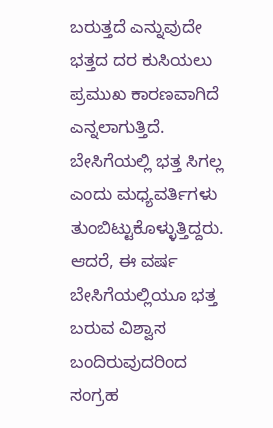ಬರುತ್ತದೆ ಎನ್ನುವುದೇ ಭತ್ತದ ದರ ಕುಸಿಯಲು ಪ್ರಮುಖ ಕಾರಣವಾಗಿದೆ ಎನ್ನಲಾಗುತ್ತಿದೆ. ಬೇಸಿಗೆಯಲ್ಲಿ ಭತ್ತ ಸಿಗಲ್ಲ ಎಂದು ಮಧ್ಯವರ್ತಿಗಳು ತುಂಬಿಟ್ಟುಕೊಳ್ಳುತ್ತಿದ್ದರು. ಆದರೆ, ಈ ವರ್ಷ ಬೇಸಿಗೆಯಲ್ಲಿಯೂ ಭತ್ತ ಬರುವ ವಿಶ್ವಾಸ ಬಂದಿರುವುದರಿಂದ ಸಂಗ್ರಹ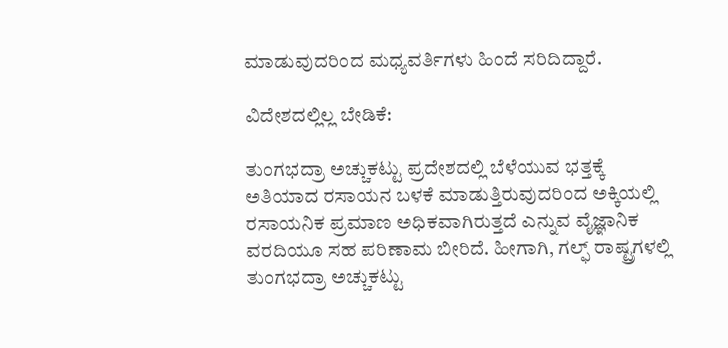ಮಾಡುವುದರಿಂದ ಮಧ್ಯವರ್ತಿಗಳು ಹಿಂದೆ ಸರಿದಿದ್ದಾರೆ.

ವಿದೇಶದಲ್ಲಿಲ್ಲ ಬೇಡಿಕೆ:

ತುಂಗಭದ್ರಾ ಅಚ್ಚುಕಟ್ಟು ಪ್ರದೇಶದಲ್ಲಿ ಬೆಳೆಯುವ ಭತ್ತಕ್ಕೆ ಅತಿಯಾದ ರಸಾಯನ ಬಳಕೆ ಮಾಡುತ್ತಿರುವುದರಿಂದ ಅಕ್ಕಿಯಲ್ಲಿ ರಸಾಯನಿಕ ಪ್ರಮಾಣ ಅಧಿಕವಾಗಿರುತ್ತದೆ ಎನ್ನುವ ವೈಜ್ಞಾನಿಕ ವರದಿಯೂ ಸಹ ಪರಿಣಾಮ ಬೀರಿದೆ. ಹೀಗಾಗಿ, ಗಲ್ಫ್‌ ರಾಷ್ಟ್ರಗಳಲ್ಲಿ ತುಂಗಭದ್ರಾ ಅಚ್ಚುಕಟ್ಟು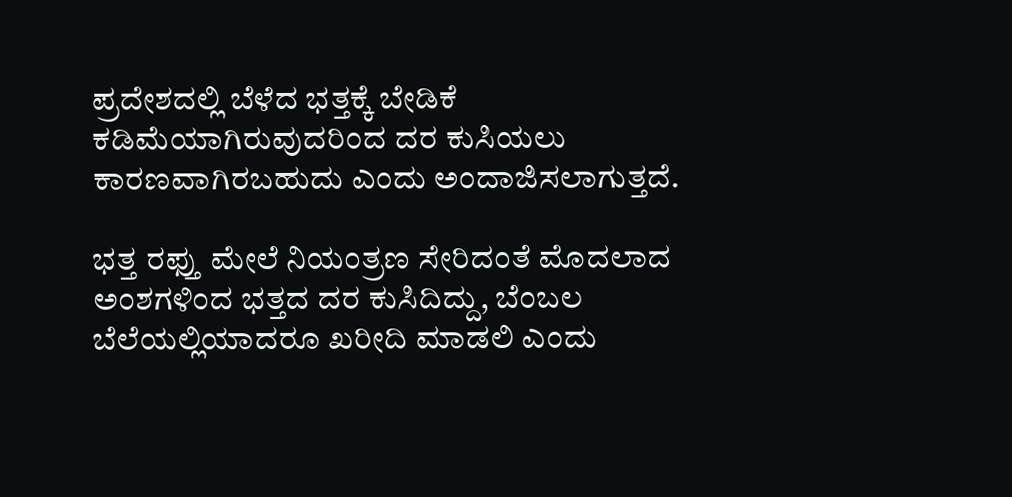ಪ್ರದೇಶದಲ್ಲಿ ಬೆಳೆದ ಭತ್ತಕ್ಕೆ ಬೇಡಿಕೆ ಕಡಿಮೆಯಾಗಿರುವುದರಿಂದ ದರ ಕುಸಿಯಲು ಕಾರಣವಾಗಿರಬಹುದು ಎಂದು ಅಂದಾಜಿಸಲಾಗುತ್ತದೆ.

ಭತ್ತ ರಫ್ತು ಮೇಲೆ ನಿಯಂತ್ರಣ ಸೇರಿದಂತೆ ಮೊದಲಾದ ಅಂಶಗಳಿಂದ ಭತ್ತದ ದರ ಕುಸಿದಿದ್ದು, ಬೆಂಬಲ ಬೆಲೆಯಲ್ಲಿಯಾದರೂ ಖರೀದಿ ಮಾಡಲಿ ಎಂದು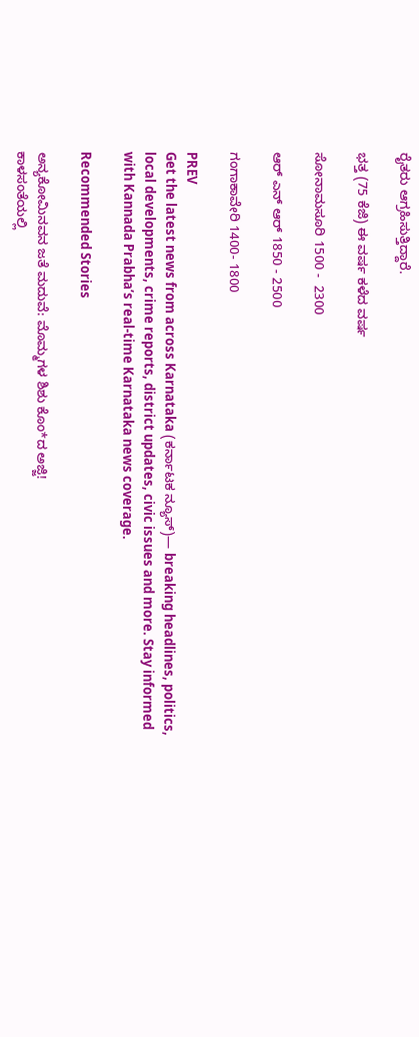ರೈತರು ಆಗ್ರಹಿಸುತ್ತಿದ್ದಾರೆ.

ಭತ್ತ (75 ಕೆಜಿ) ಈ ವರ್ಷ ಕಳೆದ ವರ್ಷ

ಸೋನಾಮಸೂರಿ 1500 -  2300

ಆರ್ ಎನ್ ಆರ್ 1850 - 2500

ಗಂಗಾಕಾವೇರಿ 1400- 1800

PREV
Get the latest news from across Karnataka (ಕರ್ನಾಟಕ ನ್ಯೂಸ್)— breaking headlines, politics, local developments, crime reports, district updates, civic issues and more. Stay informed with Kannada Prabha’s real‑time Karnataka news coverage.

Recommended Stories

ಅನ್ಯಕೋಮಿನವನ ಜತೆ ಮದುವೆ: ಮೊಮ್ಮಗಳ ಶಿಶು ಕೊಂ*ದ ಅಜ್ಜಿ!
ಕಾಳಸಂತೆಯಲ್ಲಿ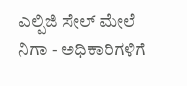ಎಲ್ಪಿಜಿ ಸೇಲ್‌ ಮೇಲೆ ನಿಗಾ - ಅಧಿಕಾರಿಗಳಿಗೆ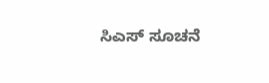ಸಿಎಸ್‌ ಸೂಚನೆ